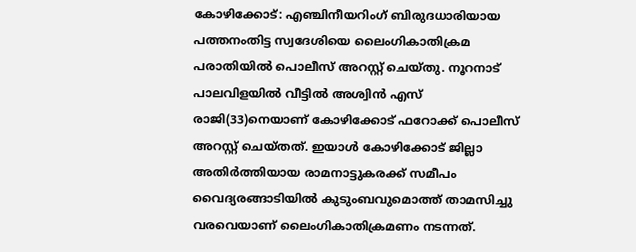കോഴിക്കോട്: എഞ്ചിനീയറിംഗ് ബിരുദധാരിയായ പത്തനംതിട്ട സ്വദേശിയെ ലൈംഗികാതിക്രമ പരാതിയിൽ പൊലീസ് അറസ്റ്റ് ചെയ്തു. നൂറനാട് പാലവിളയിൽ വീട്ടിൽ അശ്വിൻ എസ് രാജി(33)നെയാണ് കോഴിക്കോട് ഫറോക്ക് പൊലീസ് അറസ്റ്റ് ചെയ്തത്. ഇയാൾ കോഴിക്കോട് ജില്ലാ അതിർത്തിയായ രാമനാട്ടുകരക്ക് സമീപം വൈദ്യരങ്ങാടിയിൽ കുടുംബവുമൊത്ത് താമസിച്ചു വരവെയാണ് ലൈംഗികാതിക്രമണം നടന്നത്.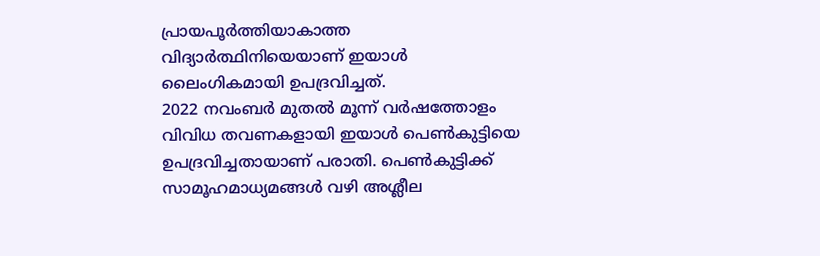പ്രായപൂർത്തിയാകാത്ത വിദ്യാർത്ഥിനിയെയാണ് ഇയാൾ ലൈംഗികമായി ഉപദ്രവിച്ചത്.
2022 നവംബർ മുതൽ മൂന്ന് വർഷത്തോളം വിവിധ തവണകളായി ഇയാൾ പെൺകുട്ടിയെ ഉപദ്രവിച്ചതായാണ് പരാതി. പെൺകുട്ടിക്ക് സാമൂഹമാധ്യമങ്ങൾ വഴി അശ്ലീല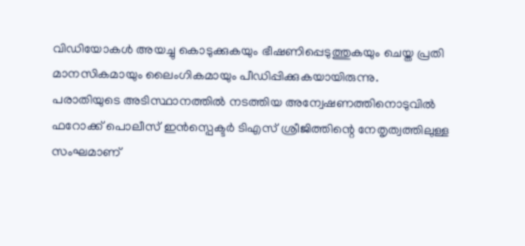വിഡിയോകൾ അയച്ചു കൊടുക്കുകയും ഭീഷണിപ്പെടുത്തുകയും ചെയ്ത പ്രതി മാനസികമായും ലൈംഗികമായും പീഡിപ്പിക്കുകയായിരുന്നു.
പരാതിയുടെ അടിസ്ഥാനത്തിൽ നടത്തിയ അന്വേഷണത്തിനൊടുവിൽ ഫറോക്ക് പൊലീസ് ഇൻസ്പെക്ടർ ടിഎസ് ശ്രീജിത്തിന്റെ നേതൃത്വത്തിലുള്ള സംഘമാണ്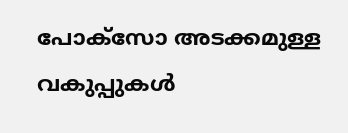പോക്സോ അടക്കമുള്ള വകുപ്പുകൾ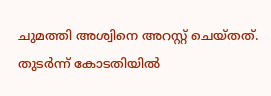ചുമത്തി അശ്വിനെ അറസ്റ്റ് ചെയ്തത്. തുടർന്ന് കോടതിയിൽ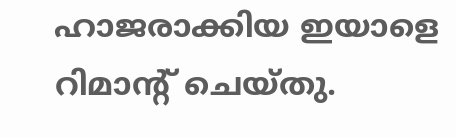ഹാജരാക്കിയ ഇയാളെ റിമാന്റ് ചെയ്തു.